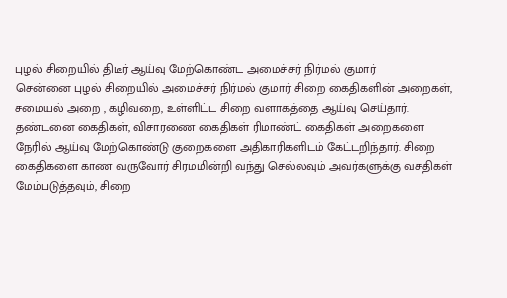புழல் சிறையில் திடீர் ஆய்வு மேற்கொண்ட அமைச்சர் நிர்மல் குமார்
சென்னை புழல் சிறையில் அமைச்சர் நிர்மல் குமார் சிறை கைதிகளின் அறைகள், சமையல் அறை , கழிவறை, உள்ளிட்ட சிறை வளாகத்தை ஆய்வு செய்தார்.
தண்டனை கைதிகள், விசாரணை கைதிகள் ரிமாண்ட் கைதிகள் அறைகளை நேரில் ஆய்வு மேற்கொண்டு குறைகளை அதிகாரிகளிடம் கேட்டறிந்தார். சிறை கைதிகளை காண வருவோர் சிரமமின்றி வந்து செல்லவும் அவர்களுக்கு வசதிகள் மேம்படுத்தவும், சிறை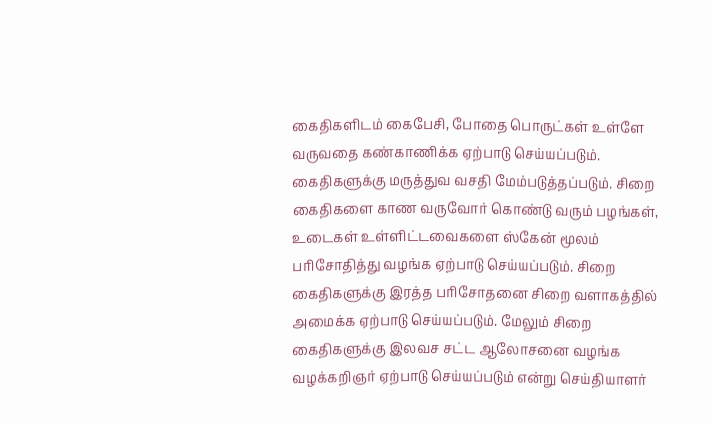கைதிகளிடம் கைபேசி, போதை பொருட்கள் உள்ளே வருவதை கண்காணிக்க ஏற்பாடு செய்யப்படும். கைதிகளுக்கு மருத்துவ வசதி மேம்படுத்தப்படும். சிறை கைதிகளை காண வருவோர் கொண்டு வரும் பழங்கள், உடைகள் உள்ளிட்டவைகளை ஸ்கேன் மூலம் பரிசோதித்து வழங்க ஏற்பாடு செய்யப்படும். சிறை கைதிகளுக்கு இரத்த பரிசோதனை சிறை வளாகத்தில் அமைக்க ஏற்பாடு செய்யப்படும். மேலும் சிறை கைதிகளுக்கு இலவச சட்ட ஆலோசனை வழங்க வழக்கறிஞர் ஏற்பாடு செய்யப்படும் என்று செய்தியாளர்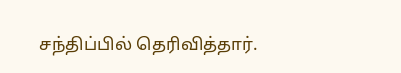சந்திப்பில் தெரிவித்தார்.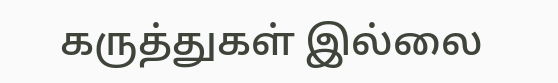கருத்துகள் இல்லை